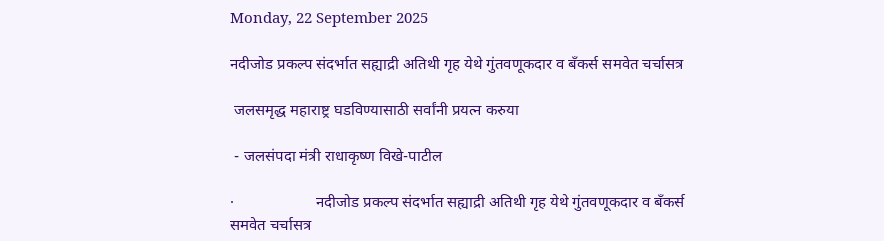Monday, 22 September 2025

नदीजोड प्रकल्प संदर्भात सह्याद्री अतिथी गृह येथे गुंतवणूकदार व बँकर्स समवेत चर्चासत्र

 जलसमृद्ध महाराष्ट्र घडविण्यासाठी सर्वांनी प्रयत्न करुया

 - जलसंपदा मंत्री राधाकृष्ण विखे-पाटील

·                     नदीजोड प्रकल्प संदर्भात सह्याद्री अतिथी गृह येथे गुंतवणूकदार व बँकर्स समवेत चर्चासत्र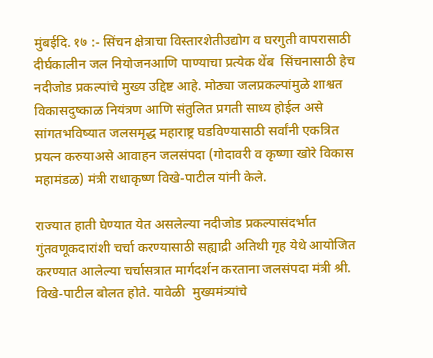मुंबईदि. १७ :- सिंचन क्षेत्राचा विस्तारशेतीउद्योग व घरगुती वापरासाठी दीर्घकालीन जल नियोजनआणि पाण्याचा प्रत्येक थेंब  सिंचनासाठी हेच नदीजोड प्रकल्पांचे मुख्य उद्दिष्ट आहे. मोठ्या जलप्रकल्पांमुळे शाश्वत विकासदुष्काळ नियंत्रण आणि संतुलित प्रगती साध्य होईल असे सांगतभविष्यात जलसमृद्ध महाराष्ट्र घडविण्यासाठी सर्वांनी एकत्रित प्रयत्न करुयाअसे आवाहन जलसंपदा (गोदावरी व कृष्णा खोरे विकास महामंडळ) मंत्री राधाकृष्ण विखे-पाटील यांनी केले.

राज्यात हाती घेण्यात येत असलेल्या नदीजोड प्रकल्पासंदर्भात गुंतवणूकदारांशी चर्चा करण्यासाठी सह्याद्री अतिथी गृह येथे आयोजित करण्यात आलेल्या चर्चासत्रात मार्गदर्शन करताना जलसंपदा मंत्री श्री. विखे-पाटील बोलत होते. यावेळी  मुख्यमंत्र्यांचे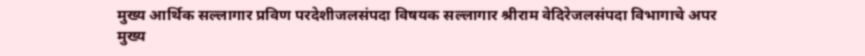मुख्य आर्थिक सल्लागार प्रविण परदेशीजलसंपदा विषयक सल्लागार श्रीराम वेदिरेजलसंपदा विभागाचे अपर मुख्य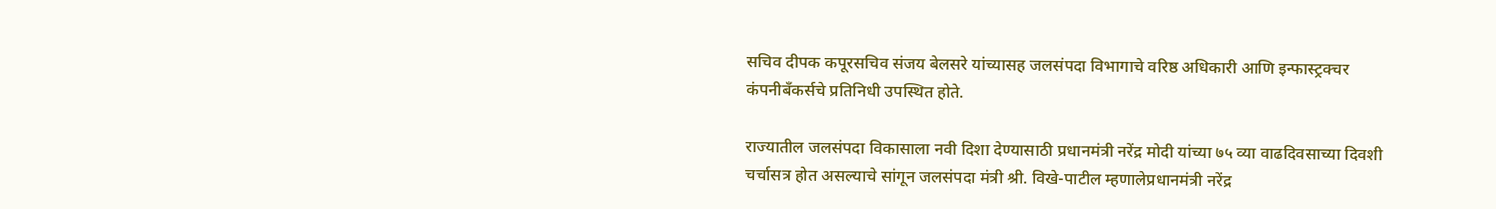सचिव दीपक कपूरसचिव संजय बेलसरे यांच्यासह जलसंपदा विभागाचे वरिष्ठ अधिकारी आणि इन्फास्ट्रक्चर कंपनीबँकर्सचे प्रतिनिधी उपस्थित होते.

राज्यातील जलसंपदा विकासाला नवी दिशा देण्यासाठी प्रधानमंत्री नरेंद्र मोदी यांच्या ७५ व्या वाढदिवसाच्या दिवशी चर्चासत्र होत असल्याचे सांगून जलसंपदा मंत्री श्री. विखे-पाटील म्हणालेप्रधानमंत्री नरेंद्र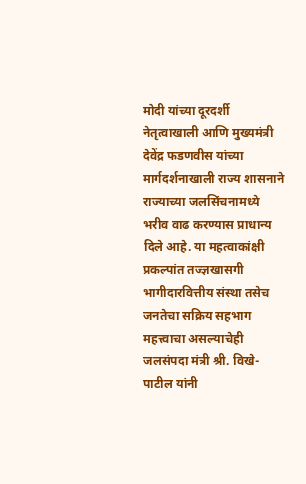मोदी यांच्या दूरदर्शी नेतृत्वाखाली आणि मुख्यमंत्री देवेंद्र फडणवीस यांच्या मार्गदर्शनाखाली राज्य शासनाने राज्याच्या जलसिंचनामध्ये भरीव वाढ करण्यास प्राधान्य दिले आहे. या महत्वाकांक्षी प्रकल्पांत तज्ज्ञखासगी भागीदारवित्तीय संस्था तसेच जनतेचा सक्रिय सहभाग महत्त्वाचा असल्याचेही जलसंपदा मंत्री श्री. विखे- पाटील यांनी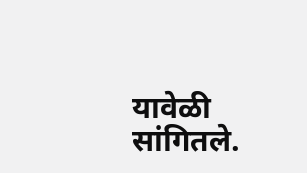यावेळी सांगितले.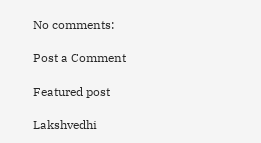No comments:

Post a Comment

Featured post

Lakshvedhi